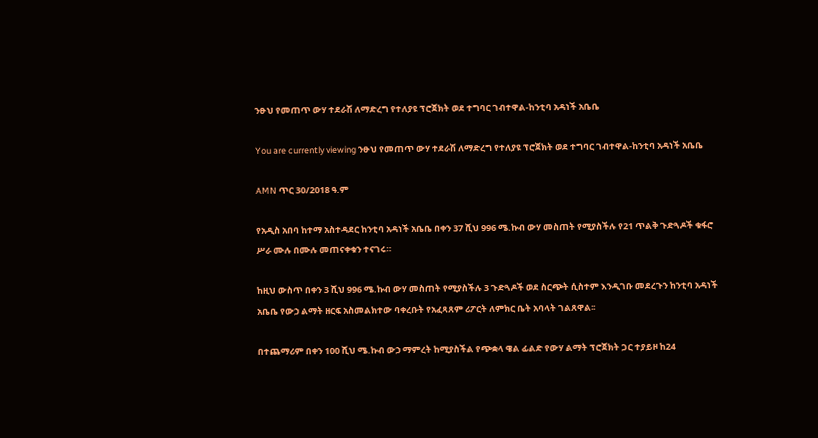ንፁህ የመጠጥ ውሃ ተደራሽ ለማድረግ የተለያዩ ፕሮጀክት ወደ ተግባር ገብተዋል-ከንቲባ አዳነች አቤቤ

You are currently viewing ንፁህ የመጠጥ ውሃ ተደራሽ ለማድረግ የተለያዩ ፕሮጀክት ወደ ተግባር ገብተዋል-ከንቲባ አዳነች አቤቤ

AMN ጥር 30/2018 ዓ.ም

የአዲስ አበባ ከተማ አስተዳደር ከንቲባ አዳነች አቤቤ በቀን 37 ሺህ 996 ሜ.ኩብ ውሃ መስጠት የሚያስችሉ የ21 ጥልቅ ጉድጓዶች ቁፋሮ ሥራ ሙሉ በሙሉ መጠናቀቁን ተናገሩ።

ከዚህ ውስጥ በቀን 3 ሺህ 996 ሜ.ኩብ ውሃ መስጠት የሚያስችሉ 3 ጉድጓዶች ወደ ስርጭት ሲስተም እንዲገቡ መደረጉን ከንቲባ አዳነች አቤቤ የውኃ ልማት ዘርፍ አስመልክተው ባቀረቡት የአፈጻጸም ሪፖርት ለምክር ቤት አባላት ገልጸዋል፡፡

በተጨማሪም በቀን 100 ሺህ ሜ.ኩብ ውኃ ማምረት ከሚያስችል የጭቋላ ዌል ፊልድ የውሃ ልማት ፕሮጀክት ጋር ተያይዞ ከ24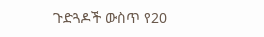ጉድጓዶች ውስጥ የ20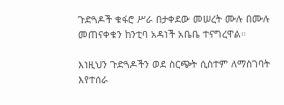ጉድጓዶች ቁፋሮ ሥራ በታቀደው መሠረት ሙሉ በሙሉ መጠናቀቁን ከንቲባ አዳነች አቤቤ ተናግረዋል።

እነዚህን ጉድጓዶችን ወደ ስርጭት ሲስተም ለማስገባት እየተሰራ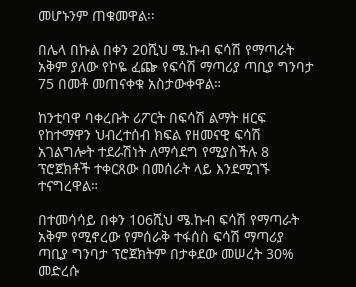መሆኑንም ጠቁመዋል፡፡

በሌላ በኩል በቀን 20ሺህ ሜ.ኩብ ፍሳሽ የማጣራት አቅም ያለው የኮዬ ፈጬ የፍሳሽ ማጣሪያ ጣቢያ ግንባታ 75 በመቶ መጠናቀቁ አስታውቀዋል።

ከንቲባዋ ባቀረቡት ሪፖርት በፍሳሽ ልማት ዘርፍ የከተማዋን ህብረተሰብ ክፍል የዘመናዊ ፍሳሽ አገልግሎት ተደራሽነት ለማሳደግ የሚያስችሉ 8 ፕሮጀክቶች ተቀርጸው በመሰራት ላይ እንደሚገኙ ተናግረዋል።

በተመሳሳይ በቀን 106ሺህ ሜ.ኩብ ፍሳሽ የማጣራት አቅም የሚኖረው የምሰራቅ ተፋሰስ ፍሳሽ ማጣሪያ ጣቢያ ግንባታ ፕሮጀክትም በታቀደው መሠረት 30% መድረሱ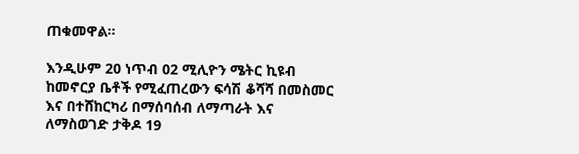ጠቁመዋል፡፡

እንዲሁም 20 ነጥብ 02 ሚሊዮን ሜትር ኪዩብ ከመኖርያ ቤቶች የሚፈጠረውን ፍሳሽ ቆሻሻ በመስመር እና በተሸከርካሪ በማሰባሰብ ለማጣራት እና ለማስወገድ ታቅዶ 19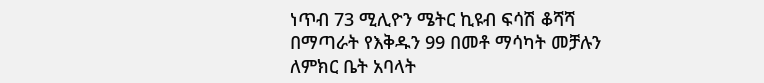ነጥብ 73 ሚሊዮን ሜትር ኪዩብ ፍሳሽ ቆሻሻ በማጣራት የእቅዱን 99 በመቶ ማሳካት መቻሉን ለምክር ቤት አባላት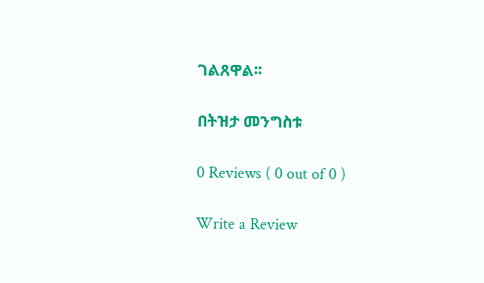ገልጸዋል፡፡

በትዝታ መንግስቱ

0 Reviews ( 0 out of 0 )

Write a Review